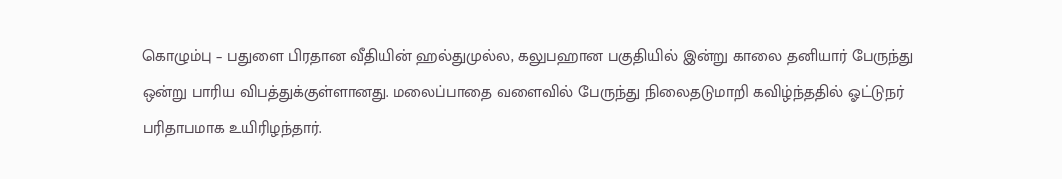கொழும்பு – பதுளை பிரதான வீதியின் ஹல்துமுல்ல, கலுபஹான பகுதியில் இன்று காலை தனியார் பேருந்து ஒன்று பாரிய விபத்துக்குள்ளானது. மலைப்பாதை வளைவில் பேருந்து நிலைதடுமாறி கவிழ்ந்ததில் ஓட்டுநர் பரிதாபமாக உயிரிழந்தார்.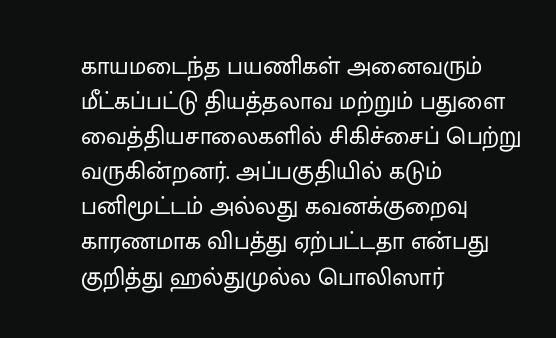காயமடைந்த பயணிகள் அனைவரும் மீட்கப்பட்டு தியத்தலாவ மற்றும் பதுளை வைத்தியசாலைகளில் சிகிச்சைப் பெற்று வருகின்றனர். அப்பகுதியில் கடும் பனிமூட்டம் அல்லது கவனக்குறைவு காரணமாக விபத்து ஏற்பட்டதா என்பது குறித்து ஹல்துமுல்ல பொலிஸார்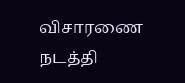விசாரணை நடத்தி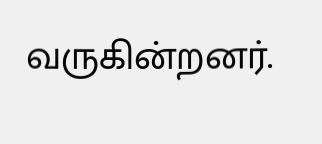வருகின்றனர்.